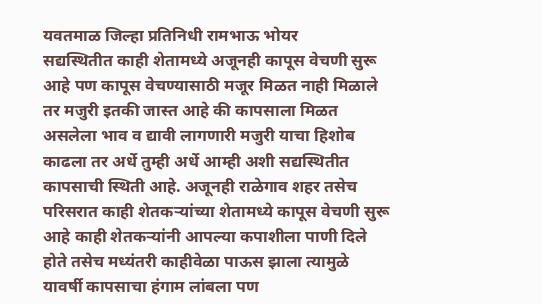यवतमाळ जिल्हा प्रतिनिधी रामभाऊ भोयर
सद्यस्थितीत काही शेतामध्ये अजूनही कापूस वेचणी सुरू आहे पण कापूस वेचण्यासाठी मजूर मिळत नाही मिळाले तर मजुरी इतकी जास्त आहे की कापसाला मिळत असलेला भाव व द्यावी लागणारी मजुरी याचा हिशोब काढला तर अर्धे तुम्ही अर्धे आम्ही अशी सद्यस्थितीत कापसाची स्थिती आहे. अजूनही राळेगाव शहर तसेच परिसरात काही शेतकऱ्यांच्या शेतामध्ये कापूस वेचणी सुरू आहे काही शेतकऱ्यांनी आपल्या कपाशीला पाणी दिले होते तसेच मध्यंतरी काहीवेळा पाऊस झाला त्यामुळे यावर्षी कापसाचा हंगाम लांबला पण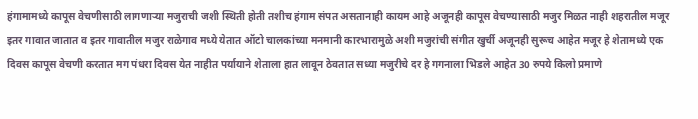हंगामामध्ये कापूस वेचणीसाठी लागणाऱ्या मजुराची जशी स्थिती होती तशीच हंगाम संपत असतानाही कायम आहे अजूनही कापूस वेचण्यासाठी मजुर मिळत नाही शहरातील मजूर इतर गावात जातात व इतर गावातील मजुर राळेगाव मध्ये येतात ऑटो चालकांच्या मनमानी कारभारामुळे अशी मजुरांची संगीत खुर्ची अजूनही सुरूच आहेत मजूर हे शेतामध्ये एक दिवस कापूस वेचणी करतात मग पंधरा दिवस येत नाहीत पर्यायाने शेताला हात लावून ठेवतात सध्या मजुरीचे दर हे गगनाला भिडले आहेत 30 रुपये किलो प्रमाणे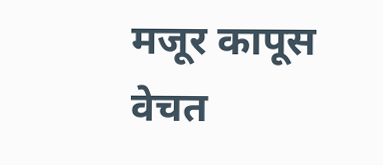मजूर कापूस वेचत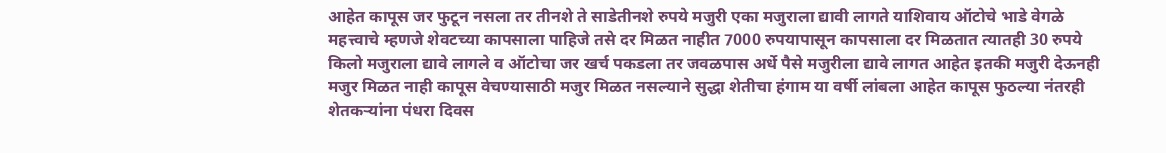आहेत कापूस जर फुटून नसला तर तीनशे ते साडेतीनशे रुपये मजुरी एका मजुराला द्यावी लागते याशिवाय ऑटोचे भाडे वेगळे महत्त्वाचे म्हणजे शेवटच्या कापसाला पाहिजे तसे दर मिळत नाहीत 7000 रुपयापासून कापसाला दर मिळतात त्यातही 30 रुपये किलो मजुराला द्यावे लागले व ऑटोचा जर खर्च पकडला तर जवळपास अर्धे पैसे मजुरीला द्यावे लागत आहेत इतकी मजुरी देऊनही मजुर मिळत नाही कापूस वेचण्यासाठी मजुर मिळत नसल्याने सुद्धा शेतीचा हंगाम या वर्षी लांबला आहेत कापूस फुठल्या नंतरही शेतकऱ्यांना पंधरा दिवस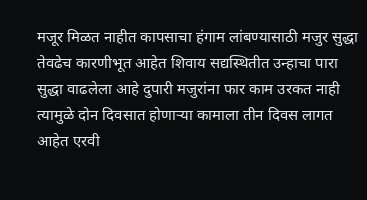मजूर मिळत नाहीत कापसाचा हंगाम लांबण्यासाठी मजुर सुद्धा तेवढेच कारणीभूत आहेत शिवाय सद्यस्थितीत उन्हाचा पारा सुद्धा वाढलेला आहे दुपारी मजुरांना फार काम उरकत नाही त्यामुळे दोन दिवसात होणाऱ्या कामाला तीन दिवस लागत आहेत एरवी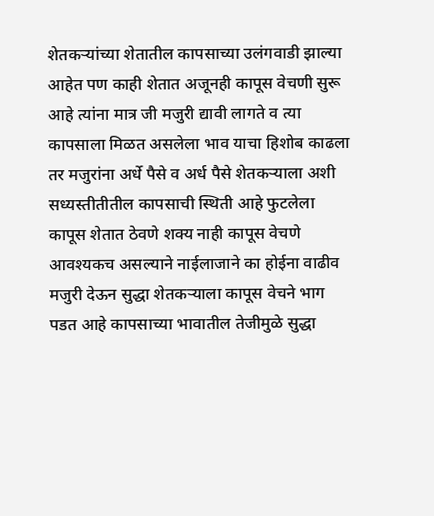शेतकऱ्यांच्या शेतातील कापसाच्या उलंगवाडी झाल्या आहेत पण काही शेतात अजूनही कापूस वेचणी सुरू आहे त्यांना मात्र जी मजुरी द्यावी लागते व त्या कापसाला मिळत असलेला भाव याचा हिशोब काढला तर मजुरांना अर्धे पैसे व अर्ध पैसे शेतकऱ्याला अशी सध्यस्तीतीतील कापसाची स्थिती आहे फुटलेला कापूस शेतात ठेवणे शक्य नाही कापूस वेचणे आवश्यकच असल्याने नाईलाजाने का होईना वाढीव मजुरी देऊन सुद्धा शेतकऱ्याला कापूस वेचने भाग पडत आहे कापसाच्या भावातील तेजीमुळे सुद्धा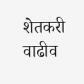शेतकरी वाढीव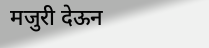मजुरी देऊन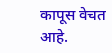कापूस वेचत आहे.